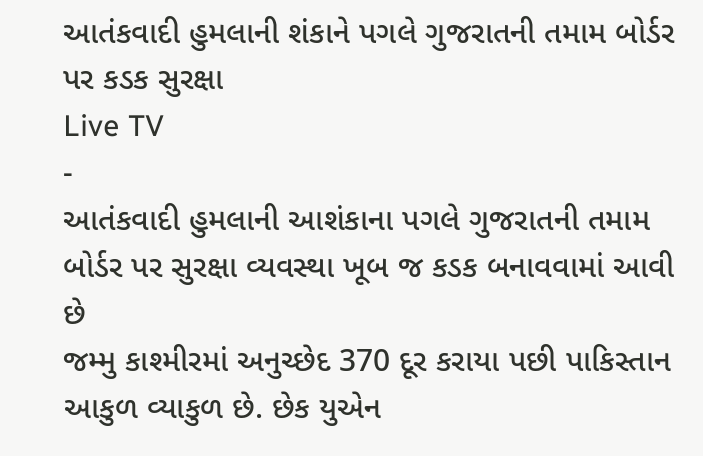આતંકવાદી હુમલાની શંકાને પગલે ગુજરાતની તમામ બોર્ડર પર કડક સુરક્ષા
Live TV
-
આતંકવાદી હુમલાની આશંકાના પગલે ગુજરાતની તમામ બોર્ડર પર સુરક્ષા વ્યવસ્થા ખૂબ જ કડક બનાવવામાં આવી છે
જમ્મુ કાશ્મીરમાં અનુચ્છેદ 370 દૂર કરાયા પછી પાકિસ્તાન આકુળ વ્યાકુળ છે. છેક યુએન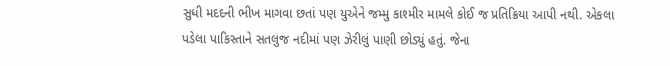સુધી મદદની ભીખ માગવા છતાં પણ યુએને જમ્મુ કાશ્મીર મામલે કોઈ જ પ્રતિક્રિયા આપી નથી. એકલા પડેલા પાકિસ્તાને સતલુજ નદીમાં પણ ઝેરીલું પાણી છોડ્યું હતું. જેના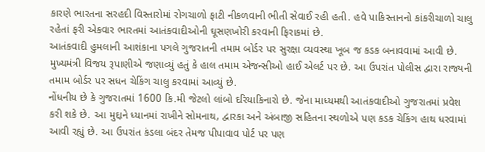કારણે ભારતના સરહદી વિસ્તારોમાં રોગચાળો ફાટી નીકળવાની ભીતી સેવાઈ રહી હતી. હવે પાકિસ્તાનનો કાંકરીચાળો ચાલુ રહેતાં ફરી એકવાર ભારતમાં આતંકવાદીઓની ઘૂસણખોરી કરવાની ફિરાકમાં છે.
આતંકવાદી હુમલાની આશંકાના પગલે ગુજરાતની તમામ બોર્ડર પર સુરક્ષા વ્યવસ્થા ખૂબ જ કડક બનાવવામાં આવી છે. મુખ્યમંત્રી વિજય રૂપાણીએ જણાવ્યું હતું કે હાલ તમામ એજન્સીઓ હાઈ એલર્ટ પર છે. આ ઉપરાંત પોલીસ દ્વારા રાજ્યની તમામ બોર્ડર પર સધન ચેકિંગ ચાલુ કરવામાં આવ્યું છે.
નોંધનીય છે કે ગુજરાતમાં 1600 કિ.મી જેટલો લાંબો દરિયાકિનારો છે. જેના માધ્યમથી આતંકવાદીઓ ગુજરાતમાં પ્રવેશ કરી શકે છે. આ મુદ્દાને ધ્યાનમાં રાખીને સોમનાથ, દ્વારકા અને અંબાજી સહિતના સ્થળોએ પણ કડક ચેકિંગ હાથ ધરવામાં આવી રહ્યું છે. આ ઉપરાંત કંડલા બંદર તેમજ પીપાવાવ પોર્ટ પર પણ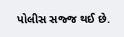પોલીસ સજ્જ થઈ છે.